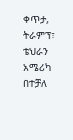ቀጥታ, ትራምፕ፣ ቴህራን አሜሪካ በተቻለ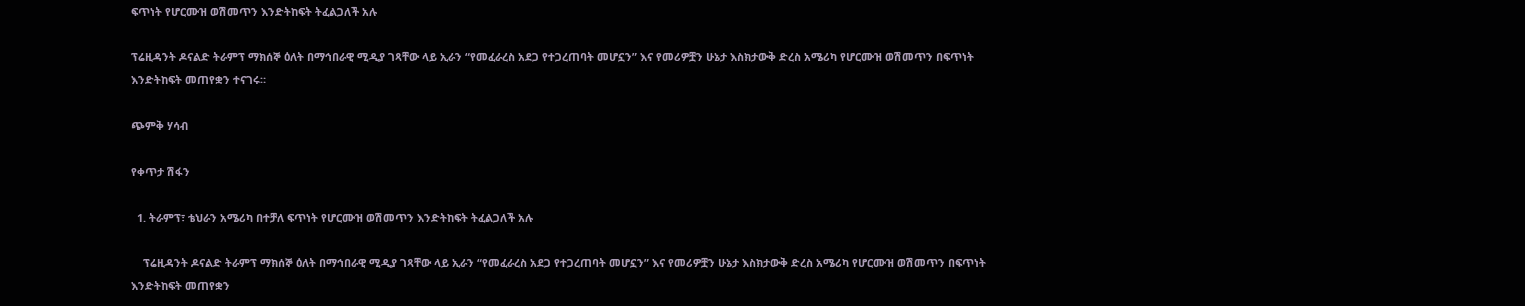ፍጥነት የሆርሙዝ ወሽመጥን እንድትከፍት ትፈልጋለች አሉ

ፕሬዚዳንት ዶናልድ ትራምፕ ማክሰኞ ዕለት በማኅበራዊ ሚዲያ ገጻቸው ላይ ኢራን “የመፈራረስ አደጋ የተጋረጠባት መሆኗን” እና የመሪዎቿን ሁኔታ እስክታውቅ ድረስ አሜሪካ የሆርሙዝ ወሽመጥን በፍጥነት እንድትከፍት መጠየቋን ተናገሩ።

ጭምቅ ሃሳብ

የቀጥታ ሽፋን

  1. ትራምፕ፣ ቴህራን አሜሪካ በተቻለ ፍጥነት የሆርሙዝ ወሽመጥን እንድትከፍት ትፈልጋለች አሉ

    ፕሬዚዳንት ዶናልድ ትራምፕ ማክሰኞ ዕለት በማኅበራዊ ሚዲያ ገጻቸው ላይ ኢራን “የመፈራረስ አደጋ የተጋረጠባት መሆኗን” እና የመሪዎቿን ሁኔታ እስክታውቅ ድረስ አሜሪካ የሆርሙዝ ወሽመጥን በፍጥነት እንድትከፍት መጠየቋን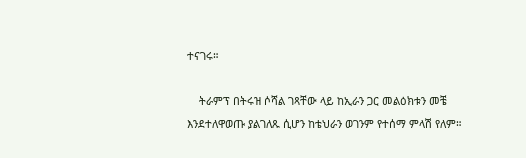ተናገሩ።

    ትራምፕ በትሩዝ ሶሻል ገጻቸው ላይ ከኢራን ጋር መልዕክቱን መቼ እንደተለዋወጡ ያልገለጹ ሲሆን ከቴህራን ወገንም የተሰማ ምላሽ የለም።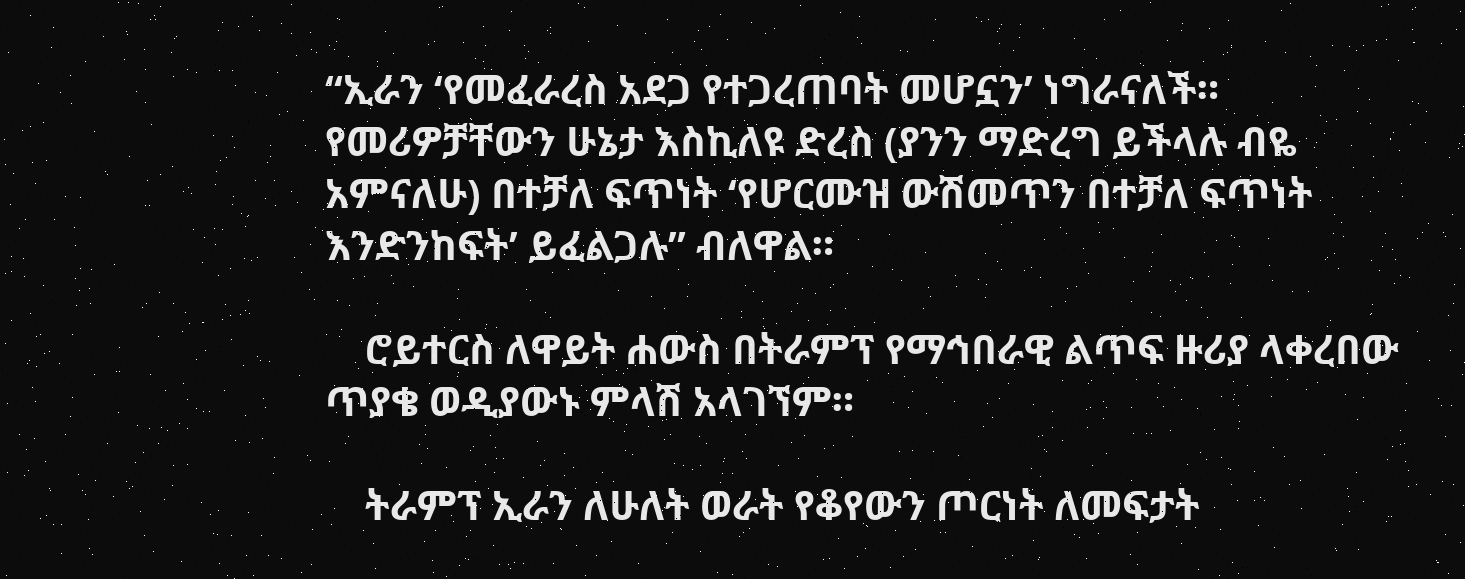“ኢራን ‘የመፈራረስ አደጋ የተጋረጠባት መሆኗን’ ነግራናለች። የመሪዎቻቸውን ሁኔታ እስኪለዩ ድረስ (ያንን ማድረግ ይችላሉ ብዬ አምናለሁ) በተቻለ ፍጥነት ‘የሆርሙዝ ውሽመጥን በተቻለ ፍጥነት እንድንከፍት’ ይፈልጋሉ” ብለዋል።

    ሮይተርስ ለዋይት ሐውስ በትራምፕ የማኅበራዊ ልጥፍ ዙሪያ ላቀረበው ጥያቄ ወዲያውኑ ምላሽ አላገኘም።

    ትራምፕ ኢራን ለሁለት ወራት የቆየውን ጦርነት ለመፍታት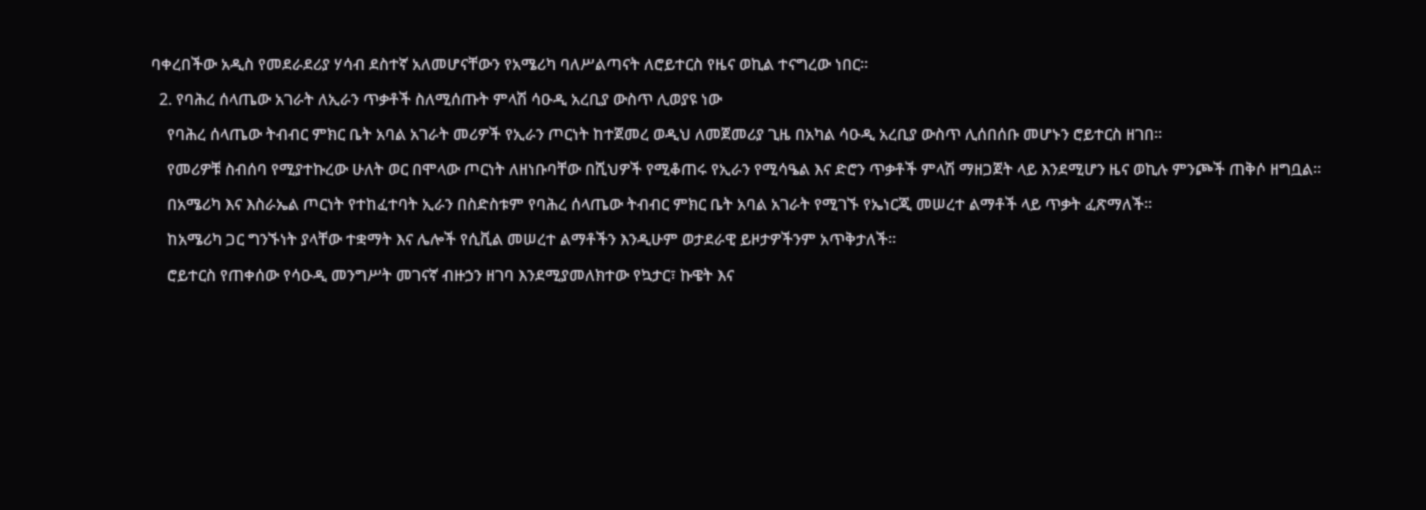ባቀረበችው አዲስ የመደራደሪያ ሃሳብ ደስተኛ አለመሆናቸውን የአሜሪካ ባለሥልጣናት ለሮይተርስ የዜና ወኪል ተናግረው ነበር።

  2. የባሕረ ሰላጤው አገራት ለኢራን ጥቃቶች ስለሚሰጡት ምላሽ ሳዑዲ አረቢያ ውስጥ ሊወያዩ ነው

    የባሕረ ሰላጤው ትብብር ምክር ቤት አባል አገራት መሪዎች የኢራን ጦርነት ከተጀመረ ወዲህ ለመጀመሪያ ጊዜ በአካል ሳዑዲ አረቢያ ውስጥ ሊሰበሰቡ መሆኑን ሮይተርስ ዘገበ።

    የመሪዎቹ ስብሰባ የሚያተኩረው ሁለት ወር በሞላው ጦርነት ለዘነቡባቸው በሺህዎች የሚቆጠሩ የኢራን የሚሳዔል እና ድሮን ጥቃቶች ምላሽ ማዘጋጀት ላይ እንደሚሆን ዜና ወኪሉ ምንጮች ጠቅሶ ዘግቧል።

    በአሜሪካ እና እስራኤል ጦርነት የተከፈተባት ኢራን በስድስቱም የባሕረ ሰላጤው ትብብር ምክር ቤት አባል አገራት የሚገኙ የኤነርጂ መሠረተ ልማቶች ላይ ጥቃት ፈጽማለች።

    ከአሜሪካ ጋር ግንኙነት ያላቸው ተቋማት እና ሌሎች የሲቪል መሠረተ ልማቶችን እንዲሁም ወታደራዊ ይዞታዎችንም አጥቅታለች።

    ሮይተርስ የጠቀሰው የሳዑዲ መንግሥት መገናኛ ብዙኃን ዘገባ እንደሚያመለክተው የኳታር፣ ኩዌት እና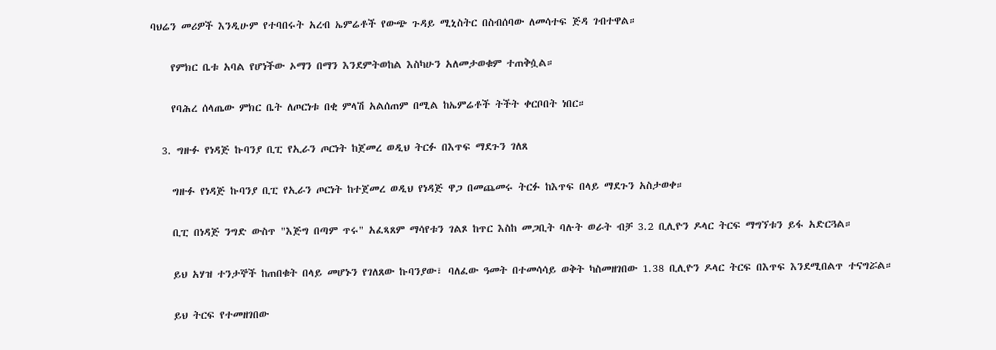ባህሬን መሪዎች እንዲሁም የተባበሩት አረብ ኤምሬቶች የውጭ ጉዳይ ሚኒስትር በስብሰባው ለመሳተፍ ጅዳ ገብተዋል።

    የምክር ቤቱ አባል የሆነችው ኦማን በማን እንደምትወከል እስካሁን አለመታወቁም ተጠቅሷል።

    የባሕረ ሰላጤው ምክር ቤት ለጦርነቱ በቂ ምላሽ አልሰጠም በሚል ከኤምሬቶች ትችት ቀርቦበት ነበር።

  3. ግዙፉ የነዳጅ ኩባንያ ቢፒ የኢራን ጦርነት ከጀመረ ወዲህ ትርፉ በእጥፍ ማደጉን ገለጸ

    ግዙፉ የነዳጅ ኩባንያ ቢፒ የኢራን ጦርነት ከተጀመረ ወዲህ የነዳጅ ዋጋ በመጨመሩ ትርፉ ከእጥፍ በላይ ማደጉን አስታወቀ።

    ቢፒ በነዳጅ ንግድ ውስጥ "እጅግ በጣም ጥሩ" አፈጻጸም ማሳየቱን ገልጾ ከጥር እስከ መጋቢት ባሉት ወራት ብቻ 3.2 ቢሊዮን ዶላር ትርፍ ማግኘቱን ይፋ አድርጓል።

    ይህ አሃዝ ተንታኞች ከጠበቁት በላይ መሆኑን የገለጸው ኩባንያው፣ ባለፈው ዓመት በተመሳሳይ ወቅት ካስመዘገበው 1.38 ቢሊዮን ዶላር ትርፍ በእጥፍ እንደሚበልጥ ተናግሯል።

    ይህ ትርፍ የተመዘገበው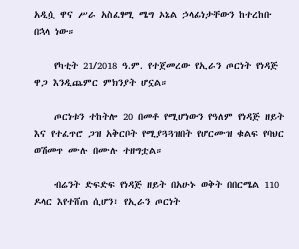አዲሷ ዋና ሥራ አስፈፃሚ ሜግ ኦኔል ኃላፊነታቸውን ከተረከቡ በኋላ ነው።

    የካቲት 21/2018 ዓ.ም. የተጀመረው የኢራን ጦርነት የነዳጅ ዋጋ እንዲጨምር ምክንያት ሆኗል።

    ጦርነቱን ተከትሎ 20 በመቶ የሚሆነውን የዓለም የነዳጅ ዘይት እና የተፈጥሮ ጋዝ አቅርቦት የሚያጓጓዝበት የሆርሙዝ ቁልፍ የባህር ወሽመጥ ሙሉ በሙሉ ተዘግቷል።

    ብሬንት ድፍድፍ የነዳጅ ዘይት በአሁኑ ወቅት በበርሜል 110 ዶላር እየተሸጠ ሲሆን፣ የኢራን ጦርነት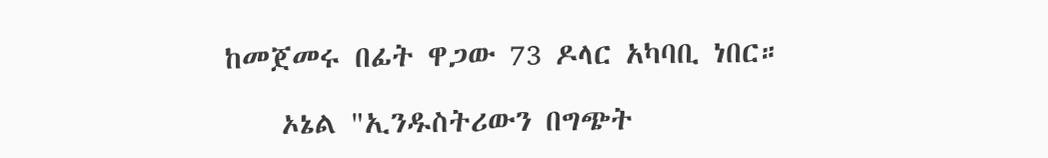ከመጀመሩ በፊት ዋጋው 73 ዶላር አካባቢ ነበር።

    ኦኔል "ኢንዱስትሪውን በግጭት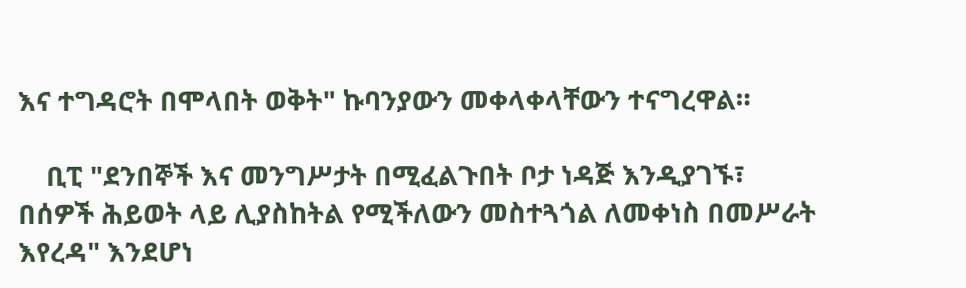እና ተግዳሮት በሞላበት ወቅት" ኩባንያውን መቀላቀላቸውን ተናግረዋል።

    ቢፒ "ደንበኞች እና መንግሥታት በሚፈልጉበት ቦታ ነዳጅ እንዲያገኙ፣ በሰዎች ሕይወት ላይ ሊያስከትል የሚችለውን መስተጓጎል ለመቀነስ በመሥራት እየረዳ" እንደሆነ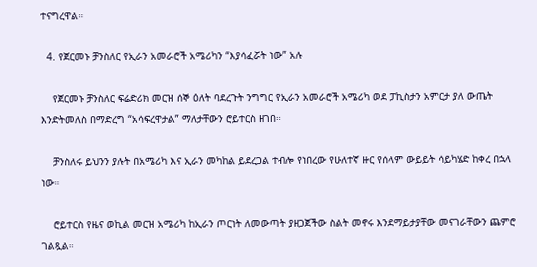ተናግረዋል።

  4. የጀርመኑ ቻንስለር የኢራን አመራሮች አሜሪካን “እያሳፈሯት ነው” አሉ

    የጀርመኑ ቻንስለር ፍሬድሪክ መርዝ ሰኞ ዕለት ባደረጉት ንግግር የኢራን አመራሮች አሜሪካ ወደ ፓኪስታን አምርታ ያለ ውጤት እንድትመለስ በማድረግ “አሳፍረዋታል” ማለታቸውን ሮይተርስ ዘገበ።

    ቻንስለሩ ይህንን ያሉት በአሜሪካ እና ኢራን መካከል ይደረጋል ተብሎ የነበረው የሁለተኛ ዙር የሰላም ውይይት ሳይካሄድ ከቀረ በኋላ ነው።

    ሮይተርስ የዜና ወኪል መርዝ አሜሪካ ከኢራን ጦርነት ለመውጣት ያዘጋጀችው ስልት መኖሩ እንደማይታያቸው መናገራቸውን ጨምሮ ገልጿል።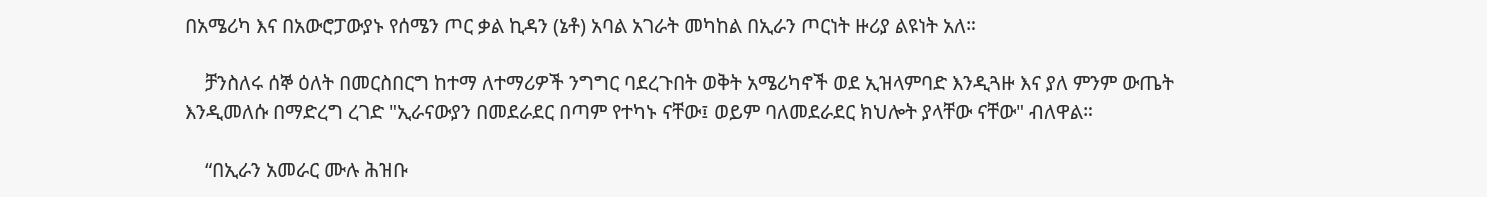በአሜሪካ እና በአውሮፓውያኑ የሰሜን ጦር ቃል ኪዳን (ኔቶ) አባል አገራት መካከል በኢራን ጦርነት ዙሪያ ልዩነት አለ።

    ቻንስለሩ ሰኞ ዕለት በመርስበርግ ከተማ ለተማሪዎች ንግግር ባደረጉበት ወቅት አሜሪካኖች ወደ ኢዝላምባድ እንዲጓዙ እና ያለ ምንም ውጤት እንዲመለሱ በማድረግ ረገድ "ኢራናውያን በመደራደር በጣም የተካኑ ናቸው፤ ወይም ባለመደራደር ክህሎት ያላቸው ናቸው" ብለዋል።

    “በኢራን አመራር ሙሉ ሕዝቡ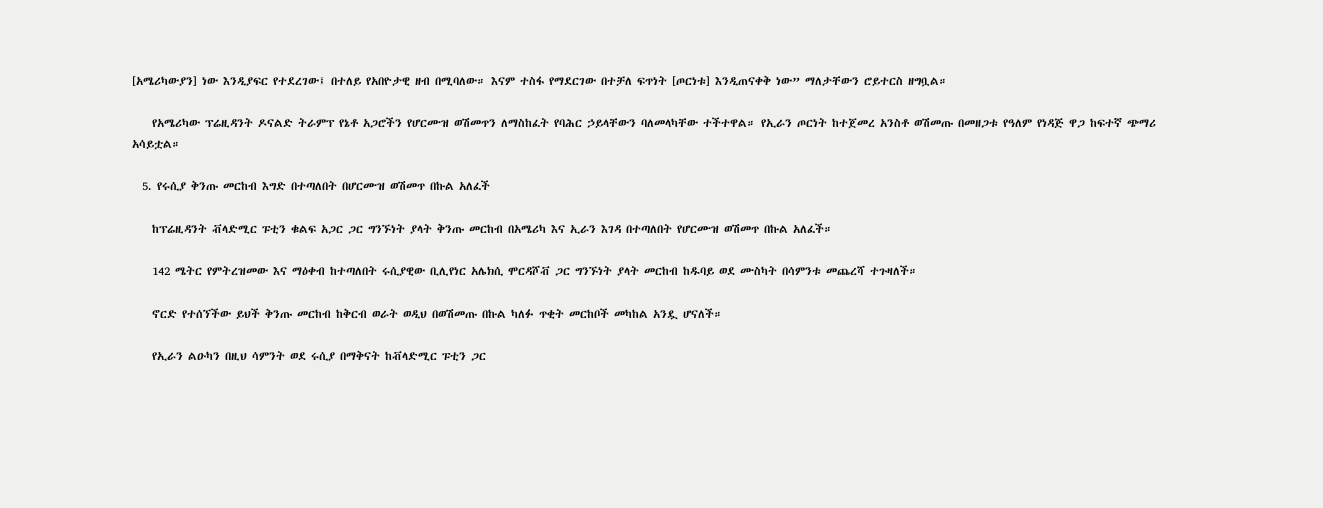[አሜሪካውያን] ነው እንዲያፍር የተደረገው፤ በተለይ የአበዮታዊ ዘብ በሚባለው። እናም ተስፋ የማደርገው በተቻለ ፍጥነት [ጦርነቱ] እንዲጠናቀቅ ነው” ማለታቸውን ሮይተርስ ዘግቧል።

    የአሜሪካው ፕሬዚዳንት ዶናልድ ትራምፕ የኔቶ አጋሮችን የሆርሙዝ ወሽመጥን ለማስከፈት የባሕር ኃይላቸውን ባለመላካቸው ተችተዋል። የኢራን ጦርነት ከተጀመረ አንስቶ ወሽመጡ በመዘጋቱ የዓለም የነዳጅ ዋጋ ከፍተኛ ጭማሪ አሳይቷል።

  5. የሩሲያ ቅንጡ መርከብ እግድ በተጣለበት በሆርሙዝ ወሽመጥ በኩል አለፈች

    ከፕሬዚዳንት ቭላድሚር ፑቲን ቁልፍ አጋር ጋር ግንኙነት ያላት ቅንጡ መርከብ በአሜሪካ እና ኢራን እገዳ በተጣለበት የሆርሙዝ ወሽመጥ በኩል አለፈች።

    142 ሜትር የምትረዝመው እና ማዕቀብ ከተጣለበት ሩሲያዊው ቢሊየነር አሌክሲ ሞርዳሾቭ ጋር ግንኙነት ያላት መርከብ ከዱባይ ወደ ሙስካት በሳምንቱ መጨረሻ ተጉዛለች።

    ኖርድ የተሰኘችው ይህች ቅንጡ መርከብ ከቅርብ ወራት ወዲህ በወሽመጡ በኩል ካለፉ ጥቂት መርከቦች መካከል አንዷ ሆናለች።

    የኢራን ልዑካን በዚህ ሳምንት ወደ ሩሲያ በማቅናት ከቭላድሚር ፑቲን ጋር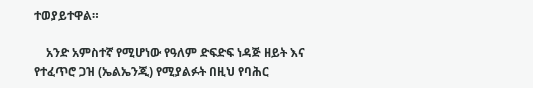ተወያይተዋል።

    አንድ አምስተኛ የሚሆነው የዓለም ድፍድፍ ነዳጅ ዘይት እና የተፈጥሮ ጋዝ (ኤልኤንጂ) የሚያልፉት በዚህ የባሕር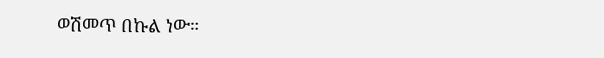ወሽመጥ በኩል ነው።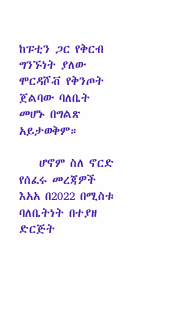ከፑቲን ጋር የቅርብ ግንኙነት ያለው ሞርዳሾቭ የቅንጦት ጀልባው ባለቤት መሆኑ በግልጽ አይታወቅም።

    ሆኖም ስለ ኖርድ የሰፈሩ መረጃዎች እአአ በ2022 በሚስቱ ባለቤትነት በተያዘ ድርጅት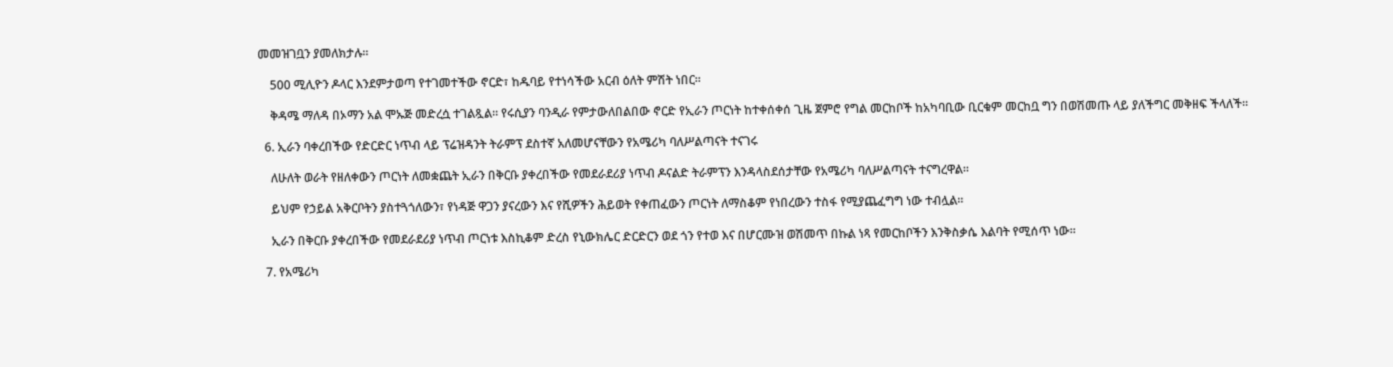መመዝገቧን ያመለክታሉ።

    500 ሚሊዮን ዶላር እንደምታወጣ የተገመተችው ኖርድ፣ ከዱባይ የተነሳችው አርብ ዕለት ምሽት ነበር።

    ቅዳሜ ማለዳ በኦማን አል ሞኡጅ መድረሷ ተገልጿል። የሩሲያን ባንዲራ የምታውለበልበው ኖርድ የኢራን ጦርነት ከተቀሰቀሰ ጊዜ ጀምሮ የግል መርከቦች ከአካባቢው ቢርቁም መርከቧ ግን በወሽመጡ ላይ ያለችግር መቅዘፍ ችላለች።

  6. ኢራን ባቀረበችው የድርድር ነጥብ ላይ ፕሬዝዳንት ትራምፕ ደስተኛ አለመሆናቸውን የአሜሪካ ባለሥልጣናት ተናገሩ

    ለሁለት ወራት የዘለቀውን ጦርነት ለመቋጨት ኢራን በቅርቡ ያቀረበችው የመደራደሪያ ነጥብ ዶናልድ ትራምፕን እንዳላስደሰታቸው የአሜሪካ ባለሥልጣናት ተናግረዋል።

    ይህም የኃይል አቅርቦትን ያስተጓጎለውን፣ የነዳጅ ዋጋን ያናረውን እና የሺዎችን ሕይወት የቀጠፈውን ጦርነት ለማስቆም የነበረውን ተስፋ የሚያጨፈግግ ነው ተብሏል።

    ኢራን በቅርቡ ያቀረበችው የመደራደሪያ ነጥብ ጦርነቱ እስኪቆም ድረስ የኒውክሌር ድርድርን ወደ ጎን የተወ እና በሆርሙዝ ወሽመጥ በኩል ነጻ የመርከቦችን እንቅስቃሴ እልባት የሚሰጥ ነው።

  7. የአሜሪካ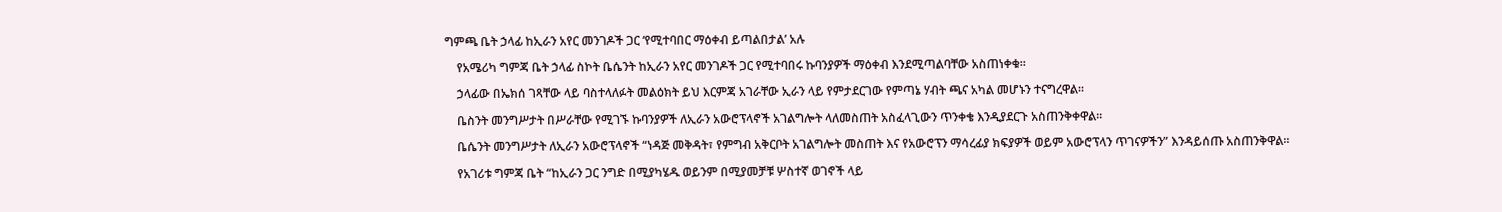ግምጫ ቤት ኃላፊ ከኢራን አየር መንገዶች ጋር ‘የሚተባበር ማዕቀብ ይጣልበታል’ አሉ

    የአሜሪካ ግምጃ ቤት ኃላፊ ስኮት ቤሴንት ከኢራን አየር መንገዶች ጋር የሚተባበሩ ኩባንያዎች ማዕቀብ እንደሚጣልባቸው አስጠነቀቁ።

    ኃላፊው በኤክሰ ገጻቸው ላይ ባስተላለፉት መልዕክት ይህ እርምጃ አገራቸው ኢራን ላይ የምታደርገው የምጣኔ ሃብት ጫና አካል መሆኑን ተናግረዋል።

    ቤስንት መንግሥታት በሥራቸው የሚገኙ ኩባንያዎች ለኢራን አውሮፕላኖች አገልግሎት ላለመስጠት አስፈላጊውን ጥንቀቄ እንዲያደርጉ አስጠንቅቀዋል።

    ቤሴንት መንግሥታት ለኢራን አውሮፕላኖች “ነዳጅ መቅዳት፣ የምግብ አቅርቦት አገልግሎት መስጠት እና የአውሮፕን ማሳረፊያ ክፍያዎች ወይም አውሮፕላን ጥገናዎችን” እንዳይሰጡ አስጠንቅዋል።

    የአገሪቱ ግምጃ ቤት “ከኢራን ጋር ንግድ በሚያካሄዱ ወይንም በሚያመቻቹ ሦስተኛ ወገኖች ላይ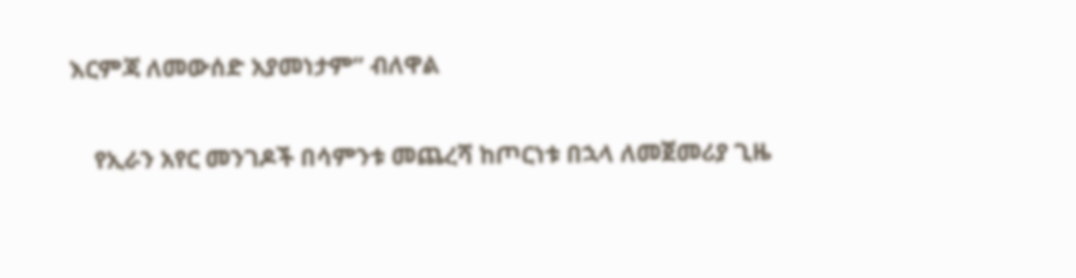እርምጃ ለመውሰድ አያመነታም” ብለዋል

    የኢራን አየር መንገዶች በሳምንቱ መጨረሻ ከጦርነቱ በኋላ ለመጀመሪያ ጊዜ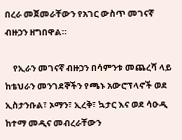በረራ መጀመራቸውን የአገር ውስጥ መገናኛ ብዙኃን ዘግበዋል።

    የኢራን መገናኛ ብዙኃን በሳምንቱ መጨረሻ ላይ ከቴህራን መንገደኞችን የጫኑ አውሮፕላኖች ወደ ኢስታንቡል፣ ኦማን፣ ኢረቅ፣ ኳታር እና ወደ ሳዑዲ ከተማ መዲና መብረራቸውን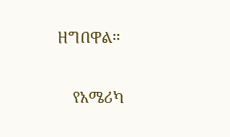ዘግበዋል።

    የአሜሪካ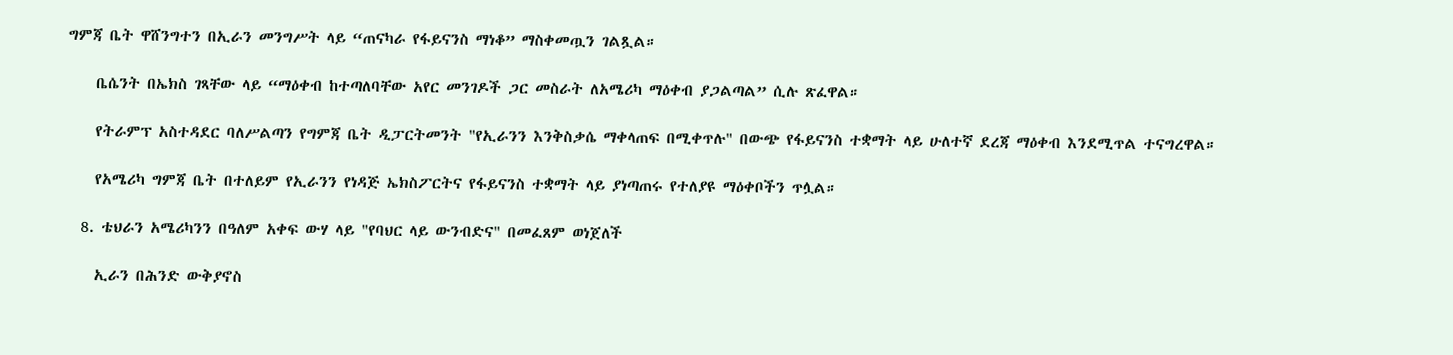ግምጃ ቤት ዋሸንግተን በኢራን መንግሥት ላይ “ጠናካራ የፋይናንስ ማነቆ” ማስቀመጧን ገልጿል።

    ቤሴንት በኤክስ ገጻቸው ላይ “ማዕቀብ ከተጣለባቸው አየር መንገዶች ጋር መስራት ለአሜሪካ ማዕቀብ ያጋልጣል” ሲሉ ጽፈዋል።

    የትራምፕ አስተዳደር ባለሥልጣን የግምጃ ቤት ዲፓርትመንት "የኢራንን እንቅስቃሴ ማቀላጠፍ በሚቀጥሉ" በውጭ የፋይናንስ ተቋማት ላይ ሁለተኛ ደረጃ ማዕቀብ እንደሚጥል ተናግረዋል።

    የአሜሪካ ግምጃ ቤት በተለይም የኢራንን የነዳጅ ኤክስፖርትና የፋይናንስ ተቋማት ላይ ያነጣጠሩ የተለያዩ ማዕቀቦችን ጥሏል።

  8. ቴህራን አሜሪካንን በዓለም አቀፍ ውሃ ላይ "የባህር ላይ ውንብድና" በመፈጸም ወነጀለች

    ኢራን በሕንድ ውቅያኖስ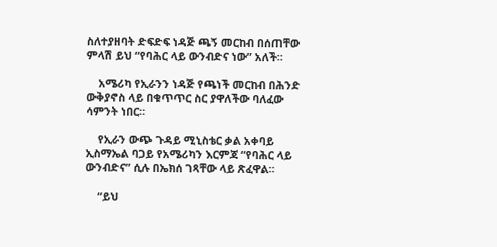ስለተያዘባት ድፍድፍ ነዳጅ ጫኝ መርከብ በሰጠቸው ምላሽ ይህ “የባሕር ላይ ውንብድና ነው” አለች።

    አሜሪካ የኢራንን ነዳጅ የጫነች መርከብ በሕንድ ውቅያኖስ ላይ በቁጥጥር ስር ያዋለችው ባለፈው ሳምንት ነበር።

    የኢራን ውጭ ጉዳይ ሚኒስቴር ቃል አቀባይ ኢስማኤል ባጋይ የአሜሪካን እርምጃ “የባሕር ላይ ውንብድና” ሲሉ በኤክሰ ገጻቸው ላይ ጽፈዋል።

    “ይህ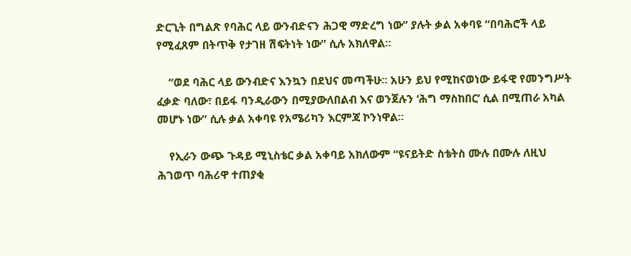ድርጊት በግልጽ የባሕር ላይ ውንብድናን ሕጋዊ ማድረግ ነው” ያሉት ቃል አቀባዩ “በባሕሮች ላይ የሚፈጸም በትጥቅ የታገዘ ሽፍትነት ነው” ሲሉ አክለዋል።

    “ወደ ባሕር ላይ ውንብድና እንኳን በደህና መጣችሁ። አሁን ይህ የሚከናወነው ይፋዊ የመንግሥት ፈቃድ ባለው፣ በይፋ ባንዲራውን በሚያውለበልብ እና ወንጀሉን ‘ሕግ ማስከበር’ ሲል በሚጠራ አካል መሆኑ ነው” ሲሉ ቃል አቀባዩ የአሜሪካን እርምጃ ኮንነዋል።

    የኢራን ውጭ ጉዳይ ሚኒስቴር ቃል አቀባይ አክለውም “ዩናይትድ ስቴትስ ሙሉ በሙሉ ለዚህ ሕገወጥ ባሕሪዋ ተጠያቂ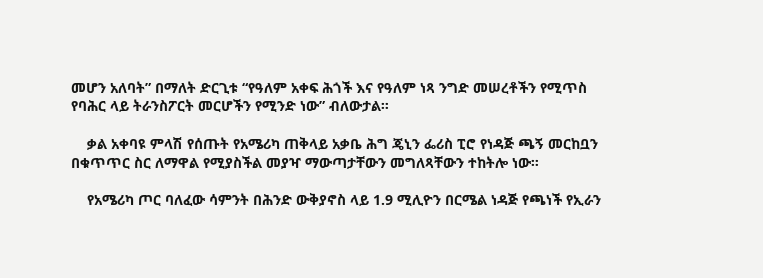መሆን አለባት” በማለት ድርጊቱ “የዓለም አቀፍ ሕጎች እና የዓለም ነጻ ንግድ መሠረቶችን የሚጥስ የባሕር ላይ ትራንስፖርት መርሆችን የሚንድ ነው” ብለውታል።

    ቃል አቀባዩ ምላሽ የሰጡት የአሜሪካ ጠቅላይ አቃቤ ሕግ ጄኒን ፌሪስ ፒሮ የነዳጅ ጫኝ መርከቧን በቁጥጥር ስር ለማዋል የሚያስችል መያዣ ማውጣታቸውን መግለጻቸውን ተከትሎ ነው።

    የአሜሪካ ጦር ባለፈው ሳምንት በሕንድ ውቅያኖስ ላይ 1.9 ሚሊዮን በርሜል ነዳጅ የጫነች የኢራን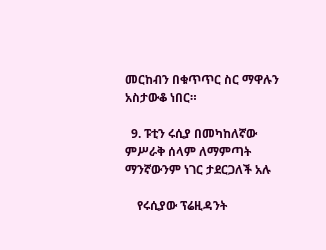መርከብን በቁጥጥር ስር ማዋሉን አስታውቆ ነበር።

  9. ፑቲን ሩሲያ በመካከለኛው ምሥራቅ ሰላም ለማምጣት ማንኛውንም ነገር ታደርጋለች አሉ

    የሩሲያው ፕሬዚዳንት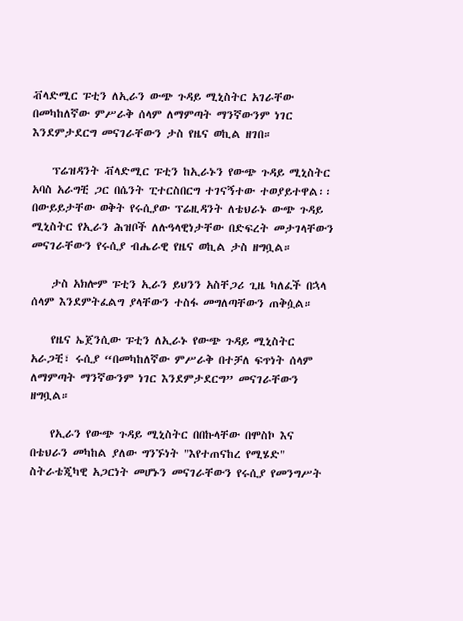ቭላድሚር ፑቲን ለኢራን ውጭ ጉዳይ ሚኒስትር አገራቸው በመካከለኛው ምሥራቅ ሰላም ለማምጣት ማንኛውንም ነገር እንደምታደርግ መናገራቸውን ታስ የዜና ወኪል ዘገበ።

    ፕሬዝዳንት ቭላድሚር ፑቲን ከኢራኑን የውጭ ጉዳይ ሚኒስትር አባስ አራግቺ ጋር በሴንት ፒተርስበርግ ተገናኝተው ተወያይተዋል፡፡ በውይይታቸው ወቅት የሩሲያው ፕሬዚዳንት ለቴህራኑ ውጭ ጉዳይ ሚኒስትር የኢራን ሕዝቦች ለሉዓላዊነታቸው በድፍረት መታገላቸውን መናገራቸውን የሩሲያ ብሔራዊ የዜና ወኪል ታስ ዘግቧል።

    ታስ አክሎም ፑቲን ኢራን ይህንን አስቸጋሪ ጊዜ ካለፈች በኋላ ሰላም እንደምትፈልግ ያላቸውን ተስፋ መግለጣቸውን ጠቅሷል።

    የዜና ኤጀንሲው ፑቲን ለኢራኑ የውጭ ጉዳይ ሚኒስትር አራጋቺ፣ ሩሲያ “በመካከለኛው ምሥራቅ በተቻለ ፍጥነት ሰላም ለማምጣት ማንኛውንም ነገር እንደምታደርግ” መናገራቸውን ዘግቧል።

    የኢራን የውጭ ጉዳይ ሚኒስትር በበኩላቸው በሞስኮ እና በቴህራን መካከል ያለው ግንኙነት "እየተጠናከረ የሚሄድ" ስትራቴጂካዊ አጋርነት መሆኑን መናገራቸውን የሩሲያ የመንግሥት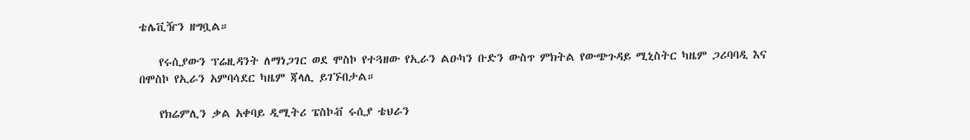ቴሌቪዥን ዘግቧል።

    የሩሲያውን ፕሬዚዳንት ለማነጋገር ወደ ሞስኮ የተጓዘው የኢራን ልዑካን ቡድን ውስጥ ምክትል የውጭጉዳይ ሚኒስትር ካዜም ጋሪባባዲ እና በሞስኮ የኢራን አምባሳደር ካዜም ጃላሊ ይገኙበታል።

    የክሬምሊን ቃል አቀባይ ዲሚትሪ ፔስኮቭ ሩሲያ ቴህራን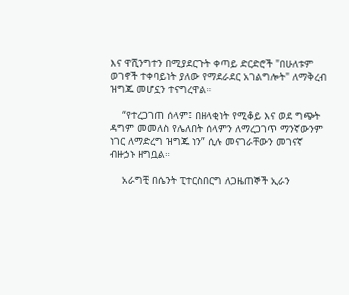እና ዋሺንግተን በሚያደርጉት ቀጣይ ድርድሮች "በሁለቱም ወገኖች ተቀባይነት ያለው የማደራደር አገልግሎት" ለማቅረብ ዝግጁ መሆኗን ተናግረዋል።

    “የተረጋገጠ ሰላም፤ በዘላቂነት የሚቆይ እና ወደ ግጭት ዳግም መመለስ የሌለበት ሰላምን ለማረጋገጥ ማንኛውንም ነገር ለማድረግ ዝግጁ ነን” ሲሉ መናገራቸውን መገናኛ ብዙኃኑ ዘግቧል።

    አራግቺ በሴንት ፒተርስበርግ ለጋዜጠኞች ኢራን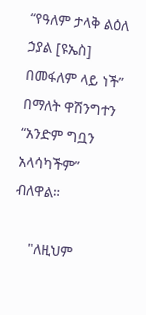“የዓለም ታላቅ ልዕለ ኃያል [ዩኤስ] በመፋለም ላይ ነች” በማለት ዋሽንግተን “አንድም ግቧን አላሳካችም” ብለዋል።

    "ለዚህም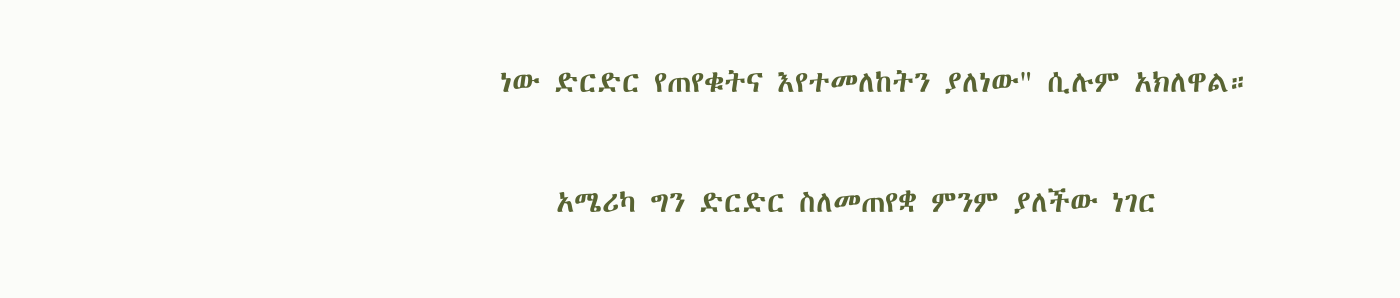ነው ድርድር የጠየቁትና እየተመለከትን ያለነው" ሲሉም አክለዋል።

    አሜሪካ ግን ድርድር ስለመጠየቋ ምንም ያለችው ነገር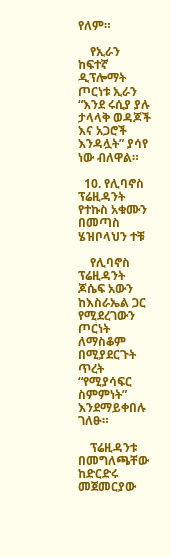የለም።

    የኢራን ከፍተኛ ዲፕሎማት ጦርነቱ ኢራን “እንደ ሩሲያ ያሉ ታላላቅ ወዳጆች እና አጋሮች እንዳሏት” ያሳየ ነው ብለዋል።

  10. የሊባኖስ ፕሬዚዳንት የተኩስ አቁሙን በመጣስ ሄዝቦላህን ተቹ

    የሊባኖስ ፕሬዚዳንት ጆሴፍ አውን ከእስራኤል ጋር የሚደረገውን ጦርነት ለማስቆም በሚያደርጉት ጥረት “የሚያሳፍር ስምምነት” እንደማይቀበሉ ገለፁ።

    ፕሬዚዳንቱ በመግለጫቸው ከድርድሩ መጀመርያው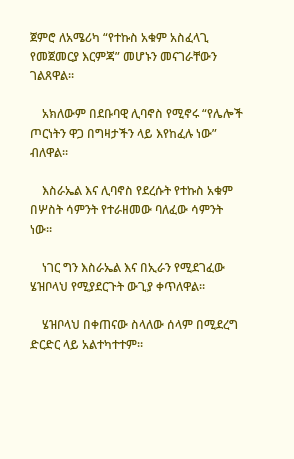ጀምሮ ለአሜሪካ “የተኩስ አቁም አስፈላጊ የመጀመርያ እርምጃ” መሆኑን መናገራቸውን ገልጸዋል።

    አክለውም በደቡባዊ ሊባኖስ የሚኖሩ “የሌሎች ጦርነትን ዋጋ በግዛታችን ላይ እየከፈሉ ነው” ብለዋል።

    እስራኤል እና ሊባኖስ የደረሱት የተኩስ አቁም በሦስት ሳምንት የተራዘመው ባለፈው ሳምንት ነው።

    ነገር ግን እስራኤል እና በኢራን የሚደገፈው ሄዝቦላህ የሚያደርጉት ውጊያ ቀጥለዋል።

    ሄዝቦላህ በቀጠናው ስላለው ሰላም በሚደረግ ድርድር ላይ አልተካተተም።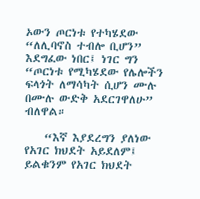ኦውን ጦርነቱ የተካሄደው “ለሊባኖስ ተብሎ ቢሆን” እደግፈው ነበር፤ ነገር ግን “ጦርነቱ የሚካሄደው የሌሎችን ፍላጎት ለማሳካት ሲሆን ሙሉ በሙሉ ውድቅ አደርገዋለሁ” ብለዋል።

    “እኛ እያደረግን ያለነው የአገር ክህደት አይደለም፤ ይልቁንም የአገር ክህደት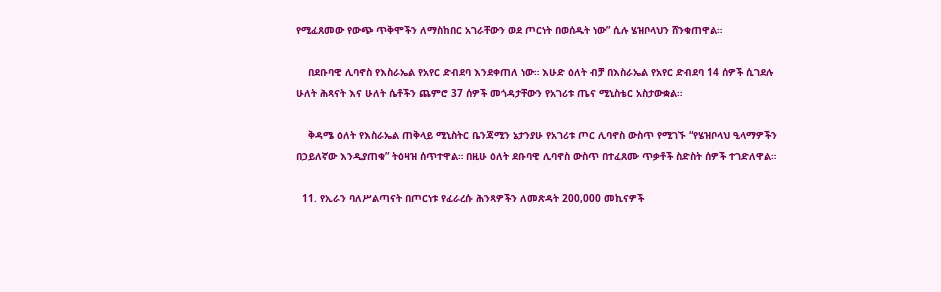የሚፈጸመው የውጭ ጥቅሞችን ለማስከበር አገራቸውን ወደ ጦርነት በወሰዱት ነው” ሲሉ ሄዝቦላህን ሸንቁጠዋል።

    በደቡባዊ ሊባኖስ የእስራኤል የአየር ድብደባ እንደቀጠለ ነው። እሁድ ዕለት ብቻ በእስራኤል የአየር ድብደባ 14 ሰዎች ሲገደሉ ሁለት ሕጻናት እና ሁለት ሴቶችን ጨምሮ 37 ሰዎች መጎዳታቸውን የአገሪቱ ጤና ሚኒስቴር አስታውቋል።

    ቅዳሜ ዕለት የእስራኤል ጠቅላይ ሚኒስትር ቤንጃሚን ኔታንያሁ የአገሪቱ ጦር ሊባኖስ ውስጥ የሚገኙ “የሄዝቦላህ ዒላማዎችን በኃይለኛው እንዲያጠቁ” ትዕዛዝ ሰጥተዋል። በዚሁ ዕለት ደቡባዊ ሊባኖስ ውስጥ በተፈጸሙ ጥቃቶች ስድስት ሰዎች ተገድለዋል።

  11. የኢራን ባለሥልጣናት በጦርነቱ የፈራረሱ ሕንጻዎችን ለመጽዳት 200,000 መኪናዎች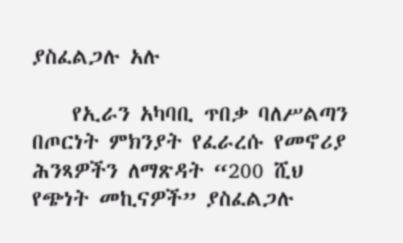ያስፈልጋሉ አሉ

    የኢራን አካባቢ ጥበቃ ባለሥልጣን በጦርነት ምክንያት የፈራረሱ የመኖሪያ ሕንጻዎችን ለማጽዳት “200 ሺህ የጭነት መኪናዎች” ያስፈልጋሉ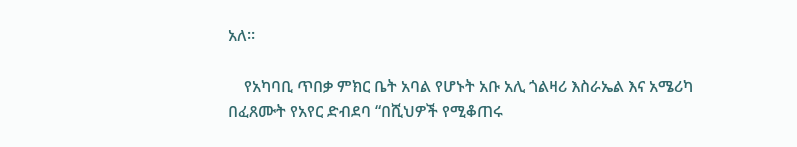አለ።

    የአካባቢ ጥበቃ ምክር ቤት አባል የሆኑት አቡ አሊ ጎልዛሪ እስራኤል እና አሜሪካ በፈጸሙት የአየር ድብደባ “በሺህዎች የሚቆጠሩ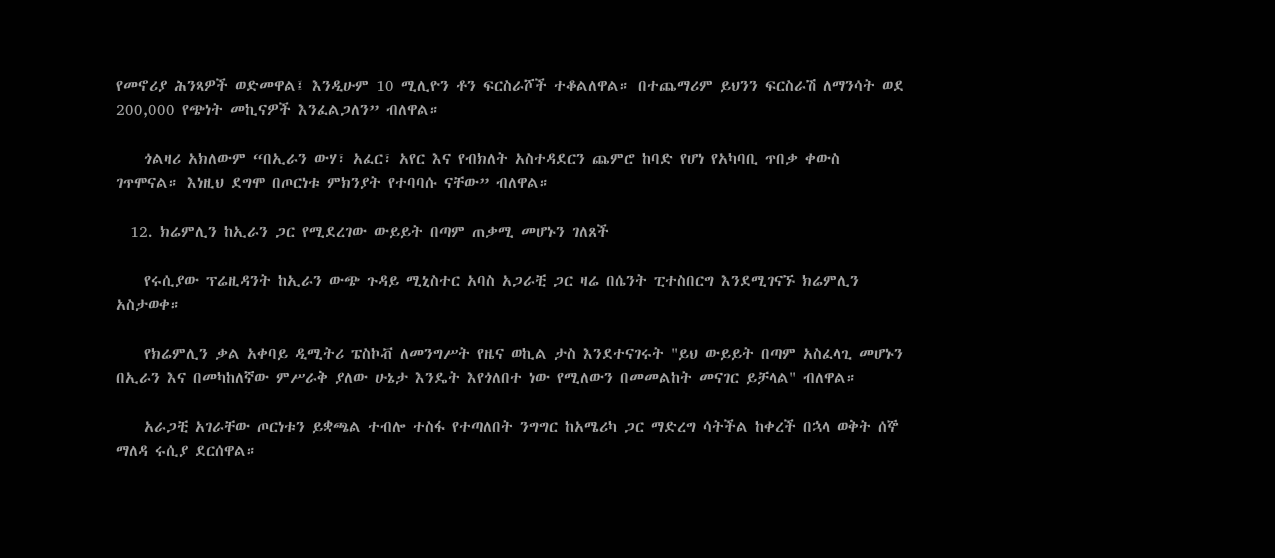የመኖሪያ ሕንጻዎች ወድመዋል፤ እንዲሁም 10 ሚሊዮን ቶን ፍርስራሾች ተቆልለዋል። በተጨማሪም ይህንን ፍርስራሽ ለማንሳት ወደ 200,000 የጭነት መኪናዎች እንፈልጋለን” ብለዋል።

    ጎልዛሪ አክለውም “በኢራን ውሃ፣ አፈር፣ አየር እና የብክለት አስተዳደርን ጨምሮ ከባድ የሆነ የአካባቢ ጥበቃ ቀውስ ገጥሞናል። እነዚህ ደግሞ በጦርነቱ ምክንያት የተባባሱ ናቸው” ብለዋል።

  12. ክሬምሊን ከኢራን ጋር የሚደረገው ውይይት በጣም ጠቃሚ መሆኑን ገለጸች

    የሩሲያው ፕሬዚዳንት ከኢራን ውጭ ጉዳይ ሚኒስተር አባስ አጋራቺ ጋር ዛሬ በሴንት ፒተስበርግ እንደሚገናኙ ክሬምሊን አስታወቀ።

    የክሬምሊን ቃል አቀባይ ዲሚትሪ ፔስኮቭ ለመንግሥት የዜና ወኪል ታስ እንደተናገሩት "ይህ ውይይት በጣም አስፈላጊ መሆኑን በኢራን እና በመካከለኛው ምሥራቅ ያለው ሁኔታ እንዴት እየጎለበተ ነው የሚለውን በመመልከት መናገር ይቻላል" ብለዋል።

    አራጋቺ አገራቸው ጦርነቱን ይቋጫል ተብሎ ተስፋ የተጣለበት ንግግር ከአሜሪካ ጋር ማድረግ ሳትችል ከቀረች በኋላ ወቅት ሰኞ ማለዳ ሩሲያ ደርሰዋል።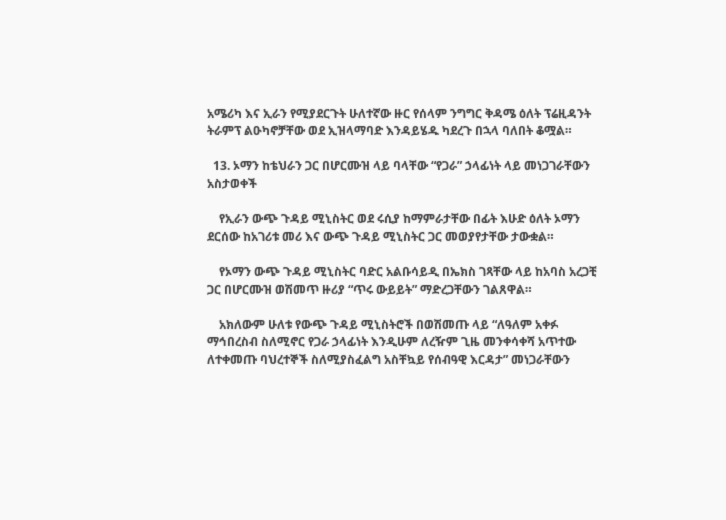አሜሪካ እና ኢራን የሚያደርጉት ሁለተኛው ዙር የሰላም ንግግር ቅዳሜ ዕለት ፕሬዚዳንት ትራምፕ ልዑካኖቻቸው ወደ ኢዝላማባድ እንዳይሄዱ ካደረጉ በኋላ ባለበት ቆሟል።

  13. ኦማን ከቴህራን ጋር በሆርሙዝ ላይ ባላቸው “የጋራ” ኃላፊነት ላይ መነጋገራቸውን አስታወቀች

    የኢራን ውጭ ጉዳይ ሚኒስትር ወደ ሩሲያ ከማምራታቸው በፊት እሁድ ዕለት ኦማን ደርሰው ከአገሪቱ መሪ እና ውጭ ጉዳይ ሚኒስትር ጋር መወያየታቸው ታውቋል።

    የኦማን ውጭ ጉዳይ ሚኒስትር ባድር አልቡሳይዲ በኤክስ ገጻቸው ላይ ከአባስ አረጋቺ ጋር በሆርሙዝ ወሽመጥ ዙሪያ “ጥሩ ውይይት” ማድረጋቸውን ገልጸዋል።

    አክለውም ሁለቱ የውጭ ጉዳይ ሚኒስትሮች በወሽመጡ ላይ “ለዓለም አቀፉ ማኅበረስብ ስለሚኖር የጋራ ኃላፊነት እንዲሁም ለረዥም ጊዜ መንቀሳቀሻ አጥተው ለተቀመጡ ባህረተኞች ስለሚያስፈልግ አስቸኳይ የሰብዓዊ እርዳታ” መነጋራቸውን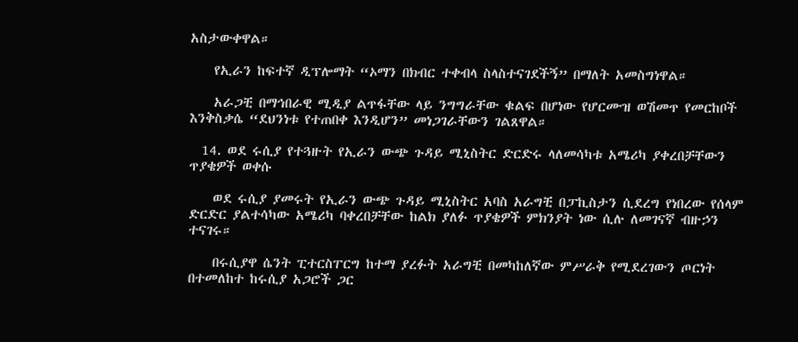አስታውቀዋል።

    የኢራን ከፍተኛ ዲፕሎማት “ኦማን በክብር ተቀብላ ስላስተናገደችኝ” በማለት አመስግነዋል።

    አራጋቺ በማኅበራዊ ሚዲያ ልጥፋቸው ላይ ንግግራቸው ቁልፍ በሆነው የሆርሙዝ ወሽመጥ የመርከቦች እንቅስቃሴ “ደህንነቱ የተጠበቀ እንዲሆን” መነጋገራቸውን ገልጸዋል።

  14. ወደ ሩሲያ የተጓዙት የኢራን ውጭ ጉዳይ ሚኒስትር ድርድሩ ላለመሳካቱ አሜሪካ ያቀረበቻቸውን ጥያቄዎች ወቀሱ

    ወደ ሩሲያ ያመሩት የኢራን ውጭ ጉዳይ ሚኒስትር አባስ አራግቺ በፓኪስታን ሲደረግ የነበረው የሰላም ድርድር ያልተሳካው አሜሪካ ባቀረበቻቸው ከልክ ያለፉ ጥያቄዎች ምክንያት ነው ሲሉ ለመገናኛ ብዙኃን ተናገሩ።

    በሩሲያዋ ሴንት ፒተርስፐርግ ከተማ ያረፉት አራግቺ በመካከለኛው ምሥራቅ የሚደረገውን ጦርነት በተመለከተ ከሩሲያ አጋሮች ጋር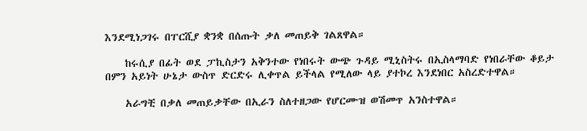እንደሚነጋገሩ በፐርሺያ ቋንቋ በሰጡት ቃለ መጠይቅ ገልጸዋል።

    ከሩሲያ በፊት ወደ ፓኪስታን አቅንተው የነበሩት ውጭ ጉዳይ ሚኒስትሩ በኢስላማባድ የነበራቸው ቆይታ በምን አይነት ሁኔታ ውስጥ ድርድሩ ሊቀጥል ይችላል የሚለው ላይ ያተኮረ እንደነበር አስረድተዋል።

    አራግቺ በቃለ መጠይቃቸው በኢራን ስለተዘጋው የሆርሙዝ ወሽመጥ አንስተዋል።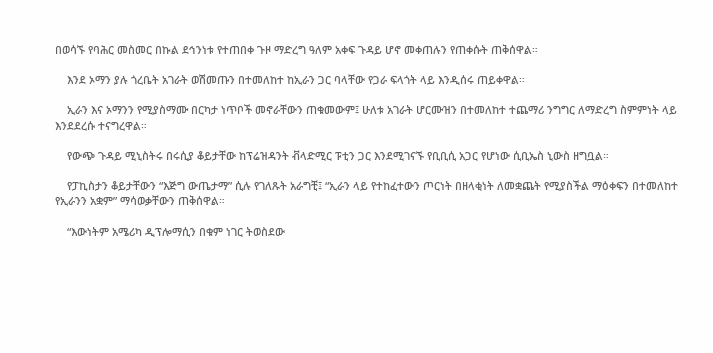በወሳኙ የባሕር መስመር በኩል ደኅንነቱ የተጠበቀ ጉዞ ማድረግ ዓለም አቀፍ ጉዳይ ሆኖ መቀጠሉን የጠቀሱት ጠቅሰዋል።

    እንደ ኦማን ያሉ ጎረቤት አገራት ወሽመጡን በተመለከተ ከኢራን ጋር ባላቸው የጋራ ፍላጎት ላይ እንዲሰሩ ጠይቀዋል።

    ኢራን እና ኦማንን የሚያስማሙ በርካታ ነጥቦች መኖራቸውን ጠቁመውም፤ ሁለቱ አገራት ሆርሙዝን በተመለከተ ተጨማሪ ንግግር ለማድረግ ስምምነት ላይ እንደደረሱ ተናግረዋል።

    የውጭ ጉዳይ ሚኒስትሩ በሩሲያ ቆይታቸው ከፕሬዝዳንት ቭላድሚር ፑቲን ጋር እንደሚገናኙ የቢቢሲ አጋር የሆነው ሲቢኤስ ኒውስ ዘግቧል።

    የፓኪስታን ቆይታቸውን “እጅግ ውጤታማ” ሲሉ የገለጹት አራግቺ፤ “ኢራን ላይ የተከፈተውን ጦርነት በዘላቂነት ለመቋጨት የሚያስችል ማዕቀፍን በተመለከተ የኢራንን አቋም” ማሳወቃቸውን ጠቅሰዋል።

    “እውነትም አሜሪካ ዲፕሎማሲን በቁም ነገር ትወስደው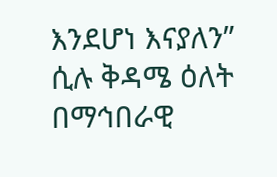እንደሆነ እናያለን” ሲሉ ቅዳሜ ዕለት በማኅበራዊ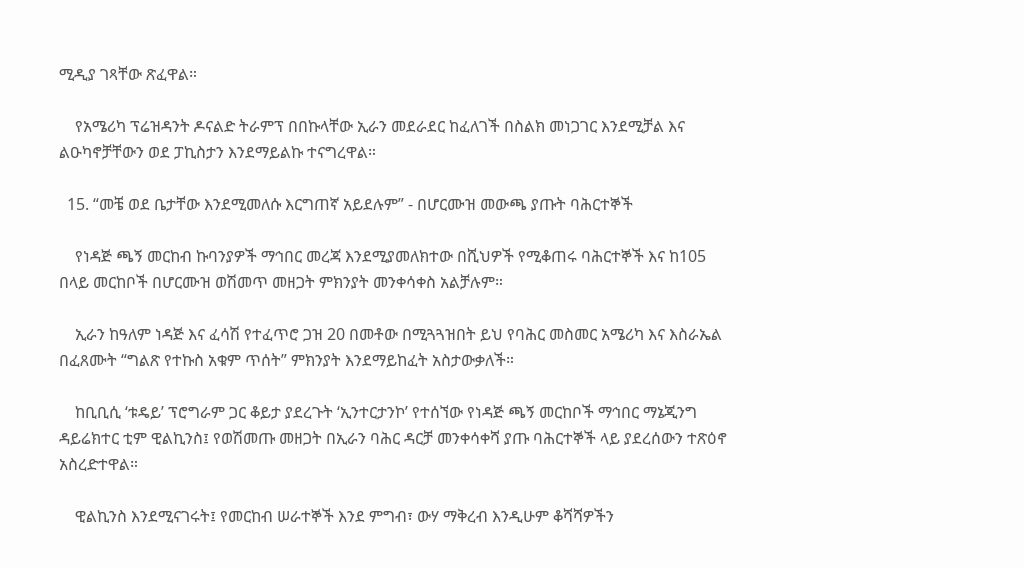ሚዲያ ገጻቸው ጽፈዋል።

    የአሜሪካ ፕሬዝዳንት ዶናልድ ትራምፕ በበኩላቸው ኢራን መደራደር ከፈለገች በስልክ መነጋገር እንደሚቻል እና ልዑካኖቻቸውን ወደ ፓኪስታን እንደማይልኩ ተናግረዋል።

  15. “መቼ ወደ ቤታቸው እንደሚመለሱ እርግጠኛ አይደሉም” - በሆርሙዝ መውጫ ያጡት ባሕርተኞች

    የነዳጅ ጫኝ መርከብ ኩባንያዎች ማኅበር መረጃ እንደሚያመለክተው በሺህዎች የሚቆጠሩ ባሕርተኞች እና ከ105 በላይ መርከቦች በሆርሙዝ ወሽመጥ መዘጋት ምክንያት መንቀሳቀስ አልቻሉም።

    ኢራን ከዓለም ነዳጅ እና ፈሳሽ የተፈጥሮ ጋዝ 20 በመቶው በሚጓጓዝበት ይህ የባሕር መስመር አሜሪካ እና እስራኤል በፈጸሙት “ግልጽ የተኩስ አቁም ጥሰት” ምክንያት እንደማይከፈት አስታውቃለች።

    ከቢቢሲ ‘ቱዴይ’ ፕሮግራም ጋር ቆይታ ያደረጉት ‘ኢንተርታንኮ’ የተሰኘው የነዳጅ ጫኝ መርከቦች ማኅበር ማኔጂንግ ዳይሬክተር ቲም ዊልኪንስ፤ የወሽመጡ መዘጋት በኢራን ባሕር ዳርቻ መንቀሳቀሻ ያጡ ባሕርተኞች ላይ ያደረሰውን ተጽዕኖ አስረድተዋል።

    ዊልኪንስ እንደሚናገሩት፤ የመርከብ ሠራተኞች እንደ ምግብ፣ ውሃ ማቅረብ እንዲሁም ቆሻሻዎችን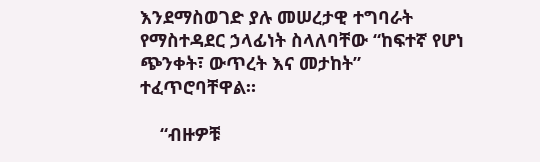እንደማስወገድ ያሉ መሠረታዊ ተግባራት የማስተዳደር ኃላፊነት ስላለባቸው “ከፍተኛ የሆነ ጭንቀት፣ ውጥረት እና መታከት” ተፈጥሮባቸዋል።

    “ብዙዎቹ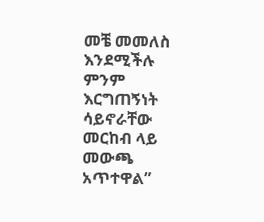መቼ መመለስ እንደሚችሉ ምንም እርግጠኝነት ሳይኖራቸው መርከብ ላይ መውጫ አጥተዋል”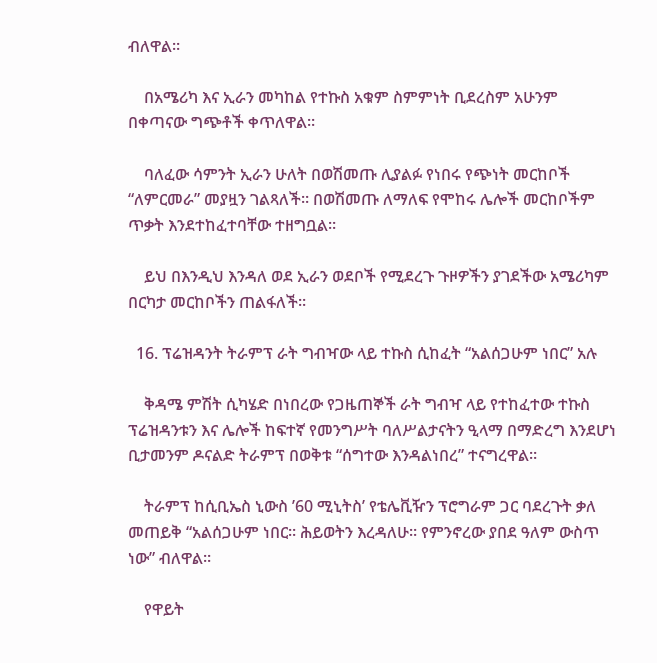ብለዋል።

    በአሜሪካ እና ኢራን መካከል የተኩስ አቁም ስምምነት ቢደረስም አሁንም በቀጣናው ግጭቶች ቀጥለዋል።

    ባለፈው ሳምንት ኢራን ሁለት በወሽመጡ ሊያልፉ የነበሩ የጭነት መርከቦች “ለምርመራ” መያዟን ገልጻለች። በወሽመጡ ለማለፍ የሞከሩ ሌሎች መርከቦችም ጥቃት እንደተከፈተባቸው ተዘግቧል።

    ይህ በእንዲህ እንዳለ ወደ ኢራን ወደቦች የሚደረጉ ጉዞዎችን ያገደችው አሜሪካም በርካታ መርከቦችን ጠልፋለች።

  16. ፕሬዝዳንት ትራምፕ ራት ግብዣው ላይ ተኩስ ሲከፈት “አልሰጋሁም ነበር” አሉ

    ቅዳሜ ምሽት ሲካሄድ በነበረው የጋዜጠኞች ራት ግብዣ ላይ የተከፈተው ተኩስ ፕሬዝዳንቱን እና ሌሎች ከፍተኛ የመንግሥት ባለሥልታናትን ዒላማ በማድረግ እንደሆነ ቢታመንም ዶናልድ ትራምፕ በወቅቱ “ሰግተው እንዳልነበረ” ተናግረዋል።

    ትራምፕ ከሲቢኤስ ኒውስ ’60 ሚኒትስ’ የቴሌቪዥን ፕሮግራም ጋር ባደረጉት ቃለ መጠይቅ “አልሰጋሁም ነበር። ሕይወትን እረዳለሁ። የምንኖረው ያበደ ዓለም ውስጥ ነው” ብለዋል።

    የዋይት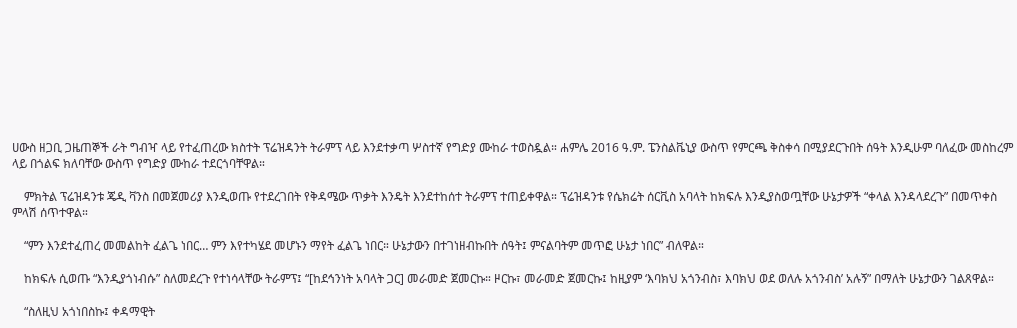ሀውስ ዘጋቢ ጋዜጠኞች ራት ግብዣ ላይ የተፈጠረው ክስተት ፕሬዝዳንት ትራምፕ ላይ እንደተቃጣ ሦስተኛ የግድያ ሙከራ ተወስዷል። ሐምሌ 2016 ዓ.ም. ፔንስልቬኒያ ውስጥ የምርጫ ቅስቀሳ በሚያደርጉበት ሰዓት እንዲሁም ባለፈው መስከረም ላይ በጎልፍ ክለባቸው ውስጥ የግድያ ሙከራ ተደርጎባቸዋል።

    ምክትል ፕሬዝዳንቱ ጄዲ ቫንስ በመጀመሪያ እንዲወጡ የተደረገበት የቅዳሜው ጥቃት እንዴት እንደተከሰተ ትራምፕ ተጠይቀዋል። ፕሬዝዳንቱ የሴክሬት ሰርቪስ አባላት ከክፍሉ እንዲያስወጧቸው ሁኔታዎች “ቀላል እንዳላደረጉ” በመጥቀስ ምላሽ ሰጥተዋል።

    “ምን እንደተፈጠረ መመልከት ፈልጌ ነበር… ምን እየተካሄደ መሆኑን ማየት ፈልጌ ነበር። ሁኔታውን በተገነዘብኩበት ሰዓት፤ ምናልባትም መጥፎ ሁኔታ ነበር” ብለዋል።

    ከክፍሉ ሲወጡ “እንዲያጎነብሱ” ስለመደረጉ የተነሳላቸው ትራምፕ፤ “[ከደኅንነት አባላት ጋር] መራመድ ጀመርኩ። ዞርኩ፣ መራመድ ጀመርኩ፤ ከዚያም ‘እባክህ አጎንብስ፣ እባክህ ወደ ወለሉ አጎንብስ’ አሉኝ” በማለት ሁኔታውን ገልጸዋል።

    “ስለዚህ አጎነበስኩ፤ ቀዳማዊት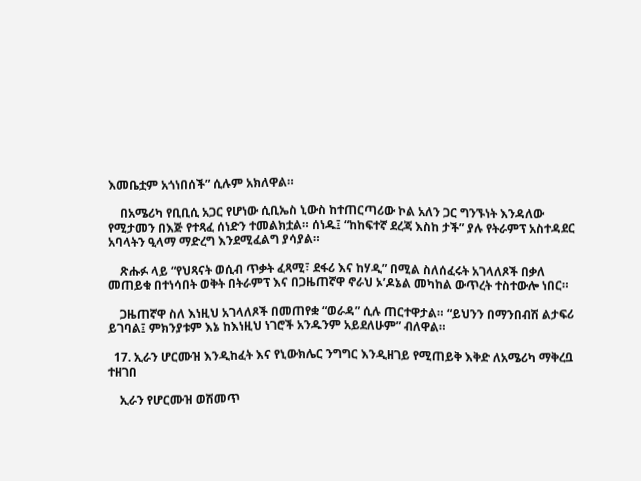እመቤቷም አጎነበሰች” ሲሉም አክለዋል።

    በአሜሪካ የቢቢሲ አጋር የሆነው ሲቢኤስ ኒውስ ከተጠርጣሪው ኮል አለን ጋር ግንኙነት እንዳለው የሚታመን በእጅ የተጻፈ ሰነድን ተመልክቷል። ሰነዱ፤ “ከከፍተኛ ደረጃ እስከ ታች” ያሉ የትራምፕ አስተዳደር አባላትን ዒላማ ማድረግ እንደሚፈልግ ያሳያል።

    ጽሑፉ ላይ “የህጻናት ወሲብ ጥቃት ፈጻሚ፣ ደፋሪ እና ከሃዲ” በሚል ስለሰፈሩት አገላለጾች በቃለ መጠይቁ በተነሳበት ወቅት በትራምፕ እና በጋዜጠኛዋ ኖራህ ኦ’ዶኔል መካከል ውጥረት ተስተውሎ ነበር።

    ጋዜጠኛዋ ስለ እነዚህ አገላለጾች በመጠየቋ “ወራዳ” ሲሉ ጠርተዋታል። “ይህንን በማንበብሽ ልታፍሪ ይገባል፤ ምክንያቱም እኔ ከእነዚህ ነገሮች አንዱንም አይደለሁም” ብለዋል።

  17. ኢራን ሆርሙዝ እንዲከፈት እና የኒውክሌር ንግግር እንዲዘገይ የሚጠይቅ እቅድ ለአሜሪካ ማቅረቧ ተዘገበ

    ኢራን የሆርሙዝ ወሽመጥ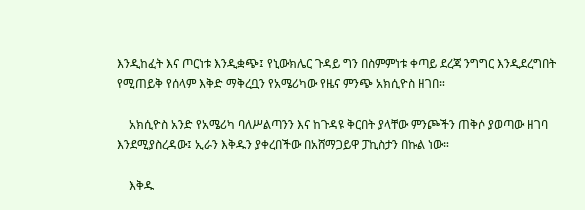እንዲከፈት እና ጦርነቱ እንዲቋጭ፤ የኒውክሌር ጉዳይ ግን በስምምነቱ ቀጣይ ደረጃ ንግግር እንዲደረግበት የሚጠይቅ የሰላም እቅድ ማቅረቧን የአሜሪካው የዜና ምንጭ አክሲዮስ ዘገበ።

    አክሲዮስ አንድ የአሜሪካ ባለሥልጣንን እና ከጉዳዩ ቅርበት ያላቸው ምንጮችን ጠቅሶ ያወጣው ዘገባ እንደሚያስረዳው፤ ኢራን እቅዱን ያቀረበችው በአሸማጋይዋ ፓኪስታን በኩል ነው።

    እቅዱ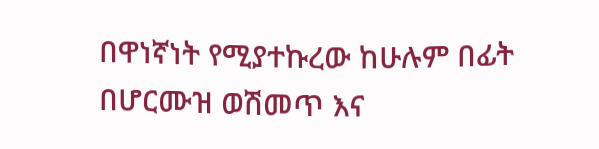በዋነኛነት የሚያተኩረው ከሁሉም በፊት በሆርሙዝ ወሽመጥ እና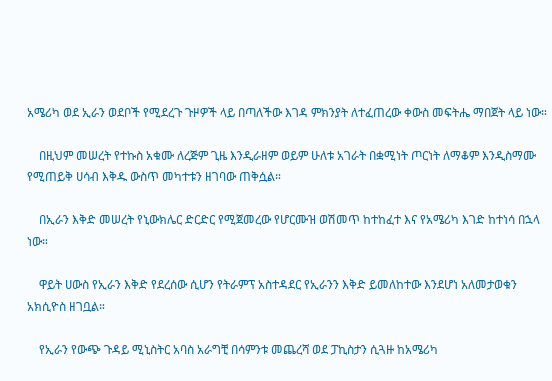አሜሪካ ወደ ኢራን ወደቦች የሚደረጉ ጉዞዎች ላይ በጣለችው እገዳ ምክንያት ለተፈጠረው ቀውስ መፍትሔ ማበጀት ላይ ነው።

    በዚህም መሠረት የተኩስ አቁሙ ለረጅም ጊዜ እንዲራዘም ወይም ሁለቱ አገራት በቋሚነት ጦርነት ለማቆም እንዲስማሙ የሚጠይቅ ሀሳብ እቅዱ ውስጥ መካተቱን ዘገባው ጠቅሷል።

    በኢራን እቅድ መሠረት የኒውክሌር ድርድር የሚጀመረው የሆርሙዝ ወሽመጥ ከተከፈተ እና የአሜሪካ እገድ ከተነሳ በኋላ ነው።

    ዋይት ሀውስ የኢራን እቅድ የደረሰው ሲሆን የትራምፕ አስተዳደር የኢራንን እቅድ ይመለከተው እንደሆነ አለመታወቁን አክሲዮስ ዘገቧል።

    የኢራን የውጭ ጉዳይ ሚኒስትር አባስ አራግቺ በሳምንቱ መጨረሻ ወደ ፓኪስታን ሲጓዙ ከአሜሪካ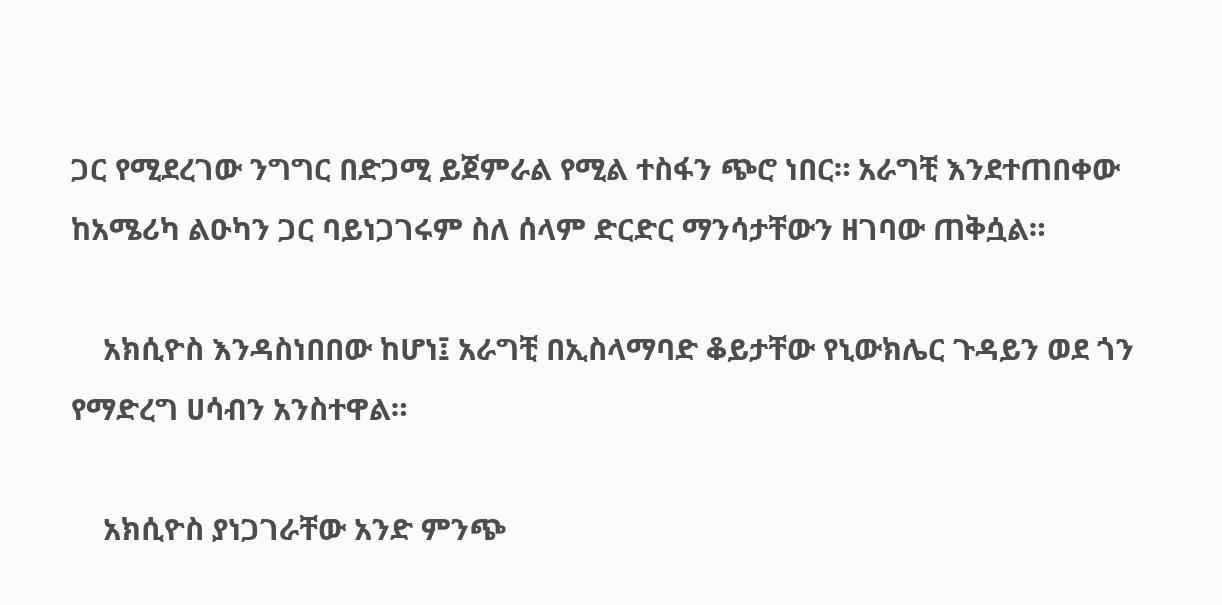ጋር የሚደረገው ንግግር በድጋሚ ይጀምራል የሚል ተስፋን ጭሮ ነበር። አራግቺ እንደተጠበቀው ከአሜሪካ ልዑካን ጋር ባይነጋገሩም ስለ ሰላም ድርድር ማንሳታቸውን ዘገባው ጠቅሷል።

    አክሲዮስ እንዳስነበበው ከሆነ፤ አራግቺ በኢስላማባድ ቆይታቸው የኒውክሌር ጉዳይን ወደ ጎን የማድረግ ሀሳብን አንስተዋል።

    አክሲዮስ ያነጋገራቸው አንድ ምንጭ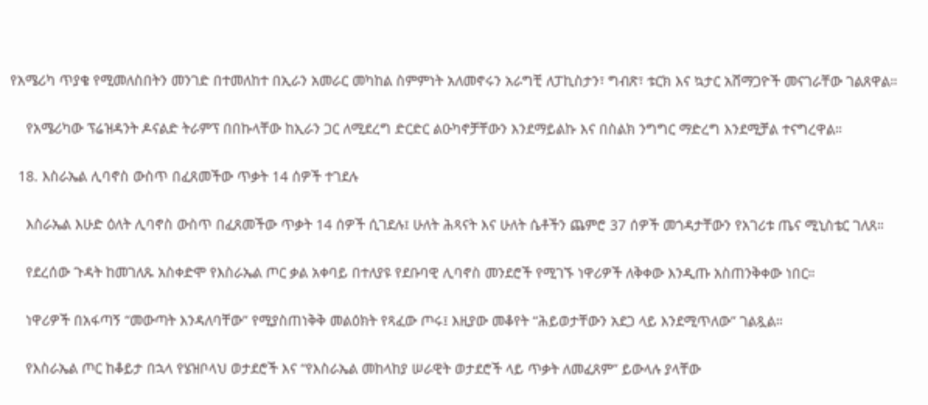የአሜሪካ ጥያቄ የሚመለስበትን መንገድ በተመለከተ በኢራን አመራር መካከል ስምምነት አለመኖሩን አራግቺ ለፓኪስታን፣ ግብጽ፣ ቱርክ እና ኳታር አሸማጋዮች መናገራቸው ገልጸዋል።

    የአሜሪካው ፕሬዝዳንት ዶናልድ ትራምፕ በበኩላቸው ከኢራን ጋር ለሚደረግ ድርድር ልዑካኖቻቸውን እንደማይልኩ እና በስልክ ንግግር ማድረግ እንደሚቻል ተናግረዋል።

  18. እስራኤል ሊባኖስ ውስጥ በፈጸመችው ጥቃት 14 ሰዎች ተገደሉ

    እስራኤል እሁድ ዕለት ሊባኖስ ውስጥ በፈጸመችው ጥቃት 14 ሰዎች ሲገደሉ፤ ሁለት ሕጻናት እና ሁለት ሴቶችን ጨምሮ 37 ሰዎች መጎዳታቸውን የአገሪቱ ጤና ሚኒስቴር ገለጸ።

    የደረሰው ጉዳት ከመገለጹ አስቀድሞ የእስራኤል ጦር ቃል አቀባይ በተለያዩ የደቡባዊ ሊባኖስ መንደሮች የሚገኙ ነዋሪዎች ለቅቀው እንዲጡ አስጠንቅቀው ነበር።

    ነዋሪዎች በአፋጣኝ “መውጣት እንዳለባቸው” የሚያስጠነቅቅ መልዕክት የጻፈው ጦሩ፤ እዚያው መቆየት “ሕይወታቸውን አደጋ ላይ እንደሚጥለው” ገልጿል።

    የእስራኤል ጦር ከቆይታ በኋላ የሄዝቦላህ ወታደሮች እና “የእስራኤል መከላከያ ሠራዊት ወታደሮች ላይ ጥቃት ለመፈጸም” ይውላሉ ያላቸው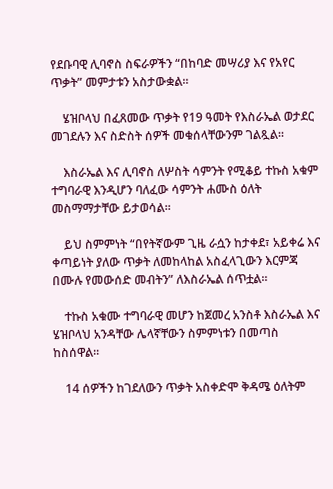የደቡባዊ ሊባኖስ ስፍራዎችን “በከባድ መሣሪያ እና የአየር ጥቃት” መምታቱን አስታውቋል።

    ሄዝቦላህ በፈጸመው ጥቃት የ19 ዓመት የእስራኤል ወታደር መገደሉን እና ስድስት ሰዎች መቁሰላቸውንም ገልጿል።

    እስራኤል እና ሊባኖስ ለሦስት ሳምንት የሚቆይ ተኩስ አቁም ተግባራዊ እንዲሆን ባለፈው ሳምንት ሐሙስ ዕለት መስማማታቸው ይታወሳል።

    ይህ ስምምነት “በየትኛውም ጊዜ ራሷን ከታቀደ፣ አይቀሬ እና ቀጣይነት ያለው ጥቃት ለመከላከል አስፈላጊውን እርምጃ በሙሉ የመውሰድ መብትን” ለእስራኤል ሰጥቷል።

    ተኩስ አቁሙ ተግባራዊ መሆን ከጀመረ አንስቶ እስራኤል እና ሄዝቦላህ አንዳቸው ሌላኛቸውን ስምምነቱን በመጣስ ከስሰዋል።

    14 ሰዎችን ከገደለውን ጥቃት አስቀድሞ ቅዳሜ ዕለትም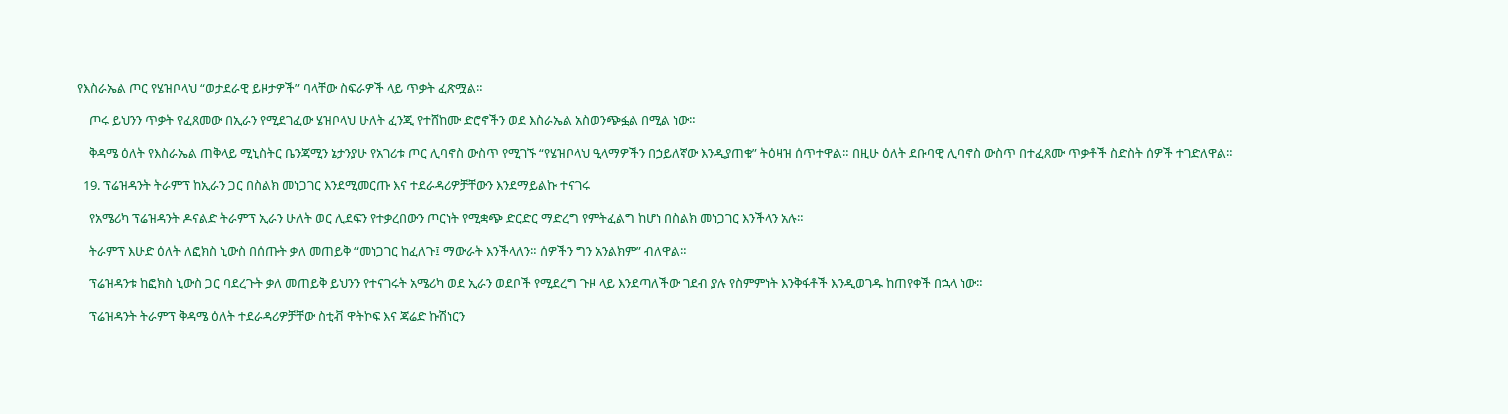የእስራኤል ጦር የሄዝቦላህ “ወታደራዊ ይዞታዎች” ባላቸው ስፍራዎች ላይ ጥቃት ፈጽሟል።

    ጦሩ ይህንን ጥቃት የፈጸመው በኢራን የሚደገፈው ሄዝቦላህ ሁለት ፈንጂ የተሸከሙ ድሮኖችን ወደ እስራኤል አስወንጭፏል በሚል ነው።

    ቅዳሜ ዕለት የእስራኤል ጠቅላይ ሚኒስትር ቤንጃሚን ኔታንያሁ የአገሪቱ ጦር ሊባኖስ ውስጥ የሚገኙ “የሄዝቦላህ ዒላማዎችን በኃይለኛው እንዲያጠቁ” ትዕዛዝ ሰጥተዋል። በዚሁ ዕለት ደቡባዊ ሊባኖስ ውስጥ በተፈጸሙ ጥቃቶች ስድስት ሰዎች ተገድለዋል።

  19. ፕሬዝዳንት ትራምፕ ከኢራን ጋር በስልክ መነጋገር እንደሚመርጡ እና ተደራዳሪዎቻቸውን እንደማይልኩ ተናገሩ

    የአሜሪካ ፕሬዝዳንት ዶናልድ ትራምፕ ኢራን ሁለት ወር ሊደፍን የተቃረበውን ጦርነት የሚቋጭ ድርድር ማድረግ የምትፈልግ ከሆነ በስልክ መነጋገር እንችላን አሉ።

    ትራምፕ እሁድ ዕለት ለፎክስ ኒውስ በሰጡት ቃለ መጠይቅ “መነጋገር ከፈለጉ፤ ማውራት እንችላለን። ሰዎችን ግን አንልክም” ብለዋል።

    ፕሬዝዳንቱ ከፎክስ ኒውስ ጋር ባደረጉት ቃለ መጠይቅ ይህንን የተናገሩት አሜሪካ ወደ ኢራን ወደቦች የሚደረግ ጉዞ ላይ እንደጣለችው ገደብ ያሉ የስምምነት እንቅፋቶች እንዲወገዱ ከጠየቀች በኋላ ነው።

    ፕሬዝዳንት ትራምፕ ቅዳሜ ዕለት ተደራዳሪዎቻቸው ስቲቭ ዋትኮፍ እና ጃሬድ ኩሽነርን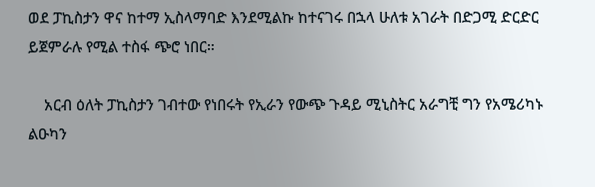ወደ ፓኪስታን ዋና ከተማ ኢስላማባድ እንደሚልኩ ከተናገሩ በኋላ ሁለቱ አገራት በድጋሚ ድርድር ይጀምራሉ የሚል ተስፋ ጭሮ ነበር።

    አርብ ዕለት ፓኪስታን ገብተው የነበሩት የኢራን የውጭ ጉዳይ ሚኒስትር አራግቺ ግን የአሜሪካኑ ልዑካን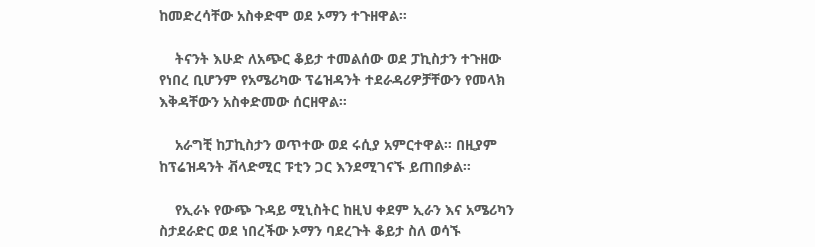ከመድረሳቸው አስቀድሞ ወደ ኦማን ተጉዘዋል።

    ትናንት እሁድ ለአጭር ቆይታ ተመልሰው ወደ ፓኪስታን ተጉዘው የነበረ ቢሆንም የአሜሪካው ፕሬዝዳንት ተደራዳሪዎቻቸውን የመላክ እቅዳቸውን አስቀድመው ሰርዘዋል።

    አራግቺ ከፓኪስታን ወጥተው ወደ ሩሲያ አምርተዋል። በዚያም ከፕሬዝዳንት ቭላድሚር ፑቲን ጋር እንደሚገናኙ ይጠበቃል።

    የኢራኑ የውጭ ጉዳይ ሚኒስትር ከዚህ ቀደም ኢራን እና አሜሪካን ስታደራድር ወደ ነበረችው ኦማን ባደረጉት ቆይታ ስለ ወሳኙ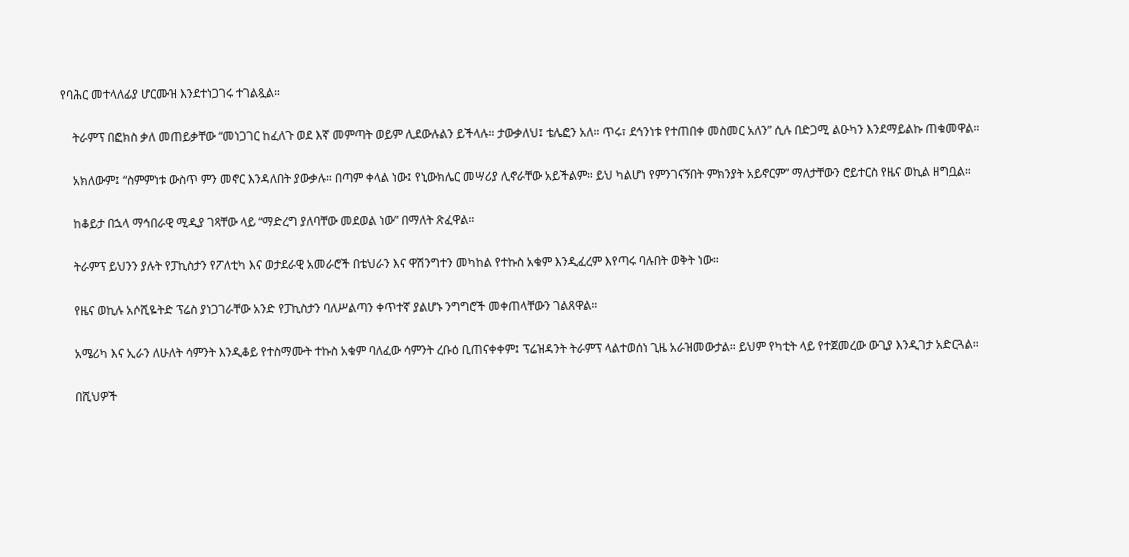የባሕር መተላለፊያ ሆርሙዝ እንደተነጋገሩ ተገልጿል።

    ትራምፕ በፎክስ ቃለ መጠይቃቸው “መነጋገር ከፈለጉ ወደ እኛ መምጣት ወይም ሊደውሉልን ይችላሉ። ታውቃለህ፤ ቴሌፎን አለ። ጥሩ፣ ደኅንነቱ የተጠበቀ መስመር አለን” ሲሉ በድጋሚ ልዑካን እንደማይልኩ ጠቁመዋል።

    አክለውም፤ “ስምምነቱ ውስጥ ምን መኖር እንዳለበት ያውቃሉ። በጣም ቀላል ነው፤ የኒውክሌር መሣሪያ ሊኖራቸው አይችልም። ይህ ካልሆነ የምንገናኝበት ምክንያት አይኖርም” ማለታቸውን ሮይተርስ የዜና ወኪል ዘግቧል።

    ከቆይታ በኋላ ማኅበራዊ ሚዲያ ገጻቸው ላይ “ማድረግ ያለባቸው መደወል ነው” በማለት ጽፈዋል።

    ትራምፕ ይህንን ያሉት የፓኪስታን የፖለቲካ እና ወታደራዊ አመራሮች በቴህራን እና ዋሽንግተን መካከል የተኩስ አቁም እንዲፈረም እየጣሩ ባሉበት ወቅት ነው።

    የዜና ወኪሉ አሶሺዬትድ ፕሬስ ያነጋገራቸው አንድ የፓኪስታን ባለሥልጣን ቀጥተኛ ያልሆኑ ንግግሮች መቀጠላቸውን ገልጸዋል።

    አሜሪካ እና ኢራን ለሁለት ሳምንት እንዲቆይ የተስማሙት ተኩስ አቁም ባለፈው ሳምንት ረቡዕ ቢጠናቀቀም፤ ፕሬዝዳንት ትራምፕ ላልተወሰነ ጊዜ አራዝመውታል። ይህም የካቲት ላይ የተጀመረው ውጊያ እንዲገታ አድርጓል።

    በሺህዎች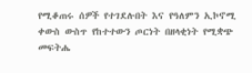የሚቆጠሩ ሰዎች የተገደሉበት እና የዓለምን ኢኮኖሚ ቀውስ ውስጥ የከተተውን ጦርነት በዘላቂነት የሚቋጭ መፍትሔ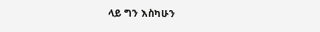ላይ ግን እስካሁን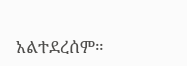አልተደረሰም።